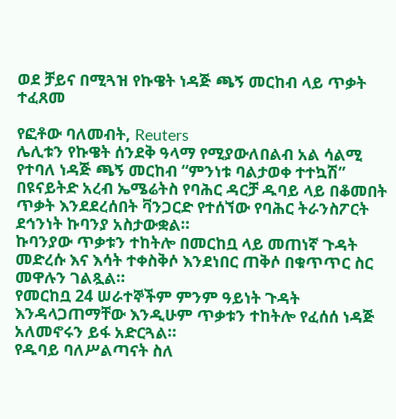ወደ ቻይና በሚጓዝ የኩዌት ነዳጅ ጫኝ መርከብ ላይ ጥቃት ተፈጸመ

የፎቶው ባለመብት, Reuters
ሌሊቱን የኩዌት ሰንደቅ ዓላማ የሚያውለበልብ አል ሳልሚ የተባለ ነዳጅ ጫኝ መርከብ “ምንነቱ ባልታወቀ ተተኳሽ” በዩናይትድ አረብ ኤሜሬትስ የባሕር ዳርቻ ዱባይ ላይ በቆመበት ጥቃት እንደደረሰበት ቫንጋርድ የተሰኘው የባሕር ትራንስፖርት ደኅንነት ኩባንያ አስታውቋል።
ኩባንያው ጥቃቱን ተከትሎ በመርከቧ ላይ መጠነኛ ጉዳት መድረሱ እና እሳት ተቀስቅሶ እንደነበር ጠቅሶ በቁጥጥር ስር መዋሉን ገልጿል።
የመርከቧ 24 ሠራተኞችም ምንም ዓይነት ጉዳት እንዳላጋጠማቸው እንዲሁም ጥቃቱን ተከትሎ የፈሰሰ ነዳጅ አለመኖሩን ይፋ አድርጓል።
የዱባይ ባለሥልጣናት ስለ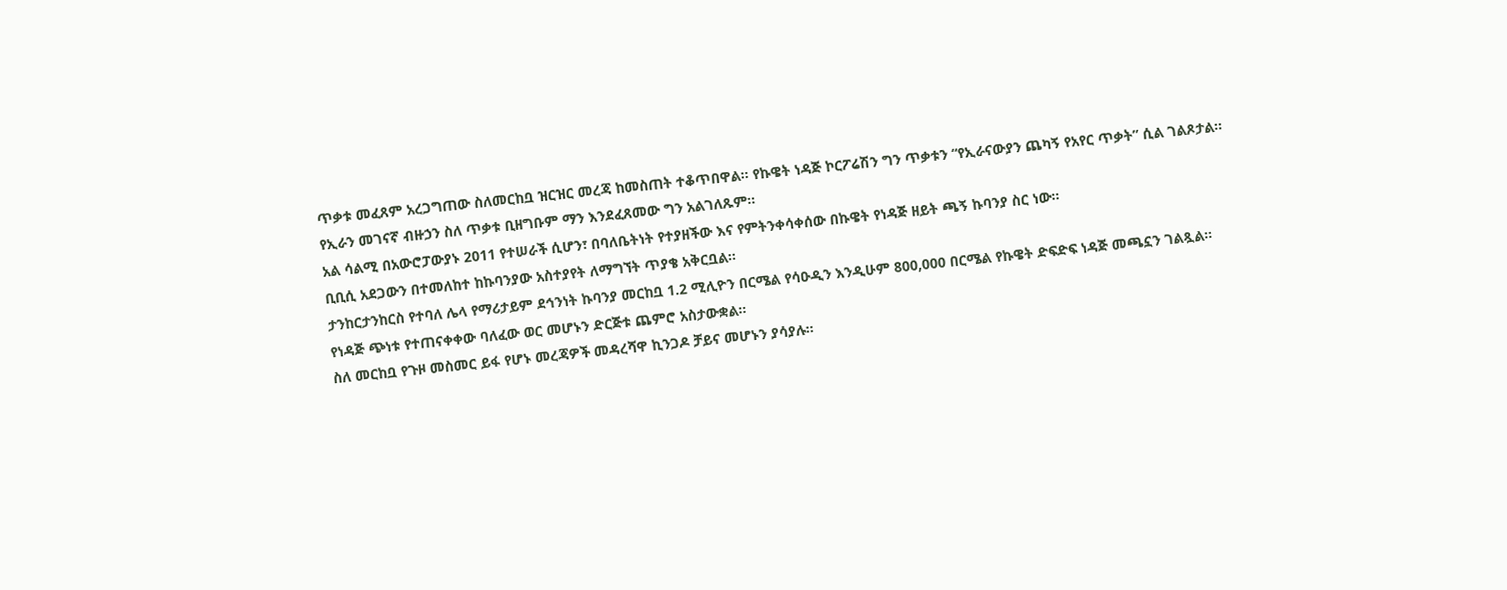ጥቃቱ መፈጸም አረጋግጠው ስለመርከቧ ዝርዝር መረጃ ከመስጠት ተቆጥበዋል። የኩዌት ነዳጅ ኮርፖሬሽን ግን ጥቃቱን “የኢራናውያን ጨካኝ የአየር ጥቃት” ሲል ገልጾታል።
የኢራን መገናኛ ብዙኃን ስለ ጥቃቱ ቢዘግቡም ማን እንደፈጸመው ግን አልገለጹም።
አል ሳልሚ በአውሮፓውያኑ 2011 የተሠራች ሲሆን፣ በባለቤትነት የተያዘችው እና የምትንቀሳቀሰው በኩዌት የነዳጅ ዘይት ጫኝ ኩባንያ ስር ነው።
ቢቢሲ አደጋውን በተመለከተ ከኩባንያው አስተያየት ለማግኘት ጥያቄ አቅርቧል።
ታንከርታንከርስ የተባለ ሌላ የማሪታይም ደኅንነት ኩባንያ መርከቧ 1.2 ሚሊዮን በርሜል የሳዑዲን እንዲሁም 800,000 በርሜል የኩዌት ድፍድፍ ነዳጅ መጫኗን ገልጿል።
የነዳጅ ጭነቱ የተጠናቀቀው ባለፈው ወር መሆኑን ድርጅቱ ጨምሮ አስታውቋል።
ስለ መርከቧ የጉዞ መስመር ይፋ የሆኑ መረጃዎች መዳረሻዋ ኪንጋዶ ቻይና መሆኑን ያሳያሉ።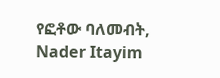የፎቶው ባለመብት, Nader Itayim